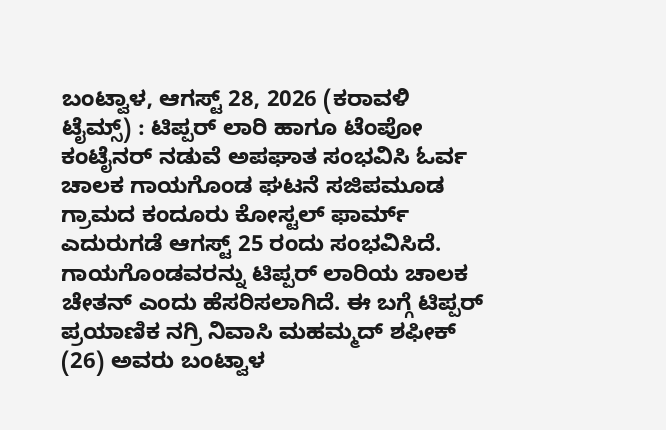ಬಂಟ್ವಾಳ, ಆಗಸ್ಟ್ 28, 2026 (ಕರಾವಳಿ ಟೈಮ್ಸ್) : ಟಿಪ್ಪರ್ ಲಾರಿ ಹಾಗೂ ಟೆಂಪೋ ಕಂಟೈನರ್ ನಡುವೆ ಅಪಘಾತ ಸಂಭವಿಸಿ ಓರ್ವ ಚಾಲಕ ಗಾಯಗೊಂಡ ಘಟನೆ ಸಜಿಪಮೂಡ ಗ್ರಾಮದ ಕಂದೂರು ಕೋಸ್ಟಲ್ ಫಾರ್ಮ್ ಎದುರುಗಡೆ ಆಗಸ್ಟ್ 25 ರಂದು ಸಂಭವಿಸಿದೆ.
ಗಾಯಗೊಂಡವರನ್ನು ಟಿಪ್ಪರ್ ಲಾರಿಯ ಚಾಲಕ ಚೇತನ್ ಎಂದು ಹೆಸರಿಸಲಾಗಿದೆ. ಈ ಬಗ್ಗೆ ಟಿಪ್ಪರ್ ಪ್ರಯಾಣಿಕ ನಗ್ರಿ ನಿವಾಸಿ ಮಹಮ್ಮದ್ ಶಫೀಕ್ (26) ಅವರು ಬಂಟ್ವಾಳ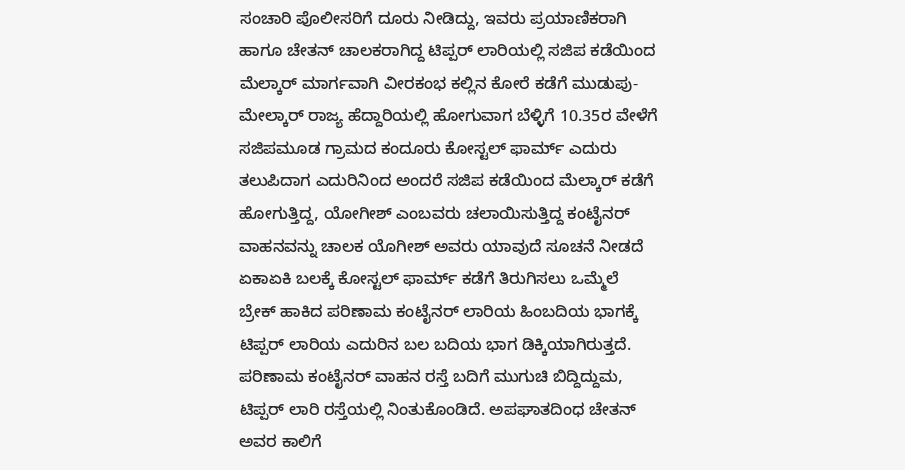ಸಂಚಾರಿ ಪೊಲೀಸರಿಗೆ ದೂರು ನೀಡಿದ್ದು, ಇವರು ಪ್ರಯಾಣಿಕರಾಗಿ ಹಾಗೂ ಚೇತನ್ ಚಾಲಕರಾಗಿದ್ದ ಟಿಪ್ಪರ್ ಲಾರಿಯಲ್ಲಿ ಸಜಿಪ ಕಡೆಯಿಂದ ಮೆಲ್ಕಾರ್ ಮಾರ್ಗವಾಗಿ ವೀರಕಂಭ ಕಲ್ಲಿನ ಕೋರೆ ಕಡೆಗೆ ಮುಡುಪು-ಮೇಲ್ಕಾರ್ ರಾಜ್ಯ ಹೆದ್ದಾರಿಯಲ್ಲಿ ಹೋಗುವಾಗ ಬೆಳ್ಳಿಗೆ 10.35ರ ವೇಳೆಗೆ ಸಜಿಪಮೂಡ ಗ್ರಾಮದ ಕಂದೂರು ಕೋಸ್ಟಲ್ ಫಾರ್ಮ್ ಎದುರು ತಲುಪಿದಾಗ ಎದುರಿನಿಂದ ಅಂದರೆ ಸಜಿಪ ಕಡೆಯಿಂದ ಮೆಲ್ಕಾರ್ ಕಡೆಗೆ ಹೋಗುತ್ತಿದ್ದ, ಯೋಗೀಶ್ ಎಂಬವರು ಚಲಾಯಿಸುತ್ತಿದ್ದ ಕಂಟೈನರ್ ವಾಹನವನ್ನು ಚಾಲಕ ಯೊಗೀಶ್ ಅವರು ಯಾವುದೆ ಸೂಚನೆ ನೀಡದೆ ಏಕಾಏಕಿ ಬಲಕ್ಕೆ ಕೋಸ್ಟಲ್ ಫಾರ್ಮ್ ಕಡೆಗೆ ತಿರುಗಿಸಲು ಒಮ್ಮೆಲೆ ಬ್ರೇಕ್ ಹಾಕಿದ ಪರಿಣಾಮ ಕಂಟೈನರ್ ಲಾರಿಯ ಹಿಂಬದಿಯ ಭಾಗಕ್ಕೆ ಟಿಪ್ಪರ್ ಲಾರಿಯ ಎದುರಿನ ಬಲ ಬದಿಯ ಭಾಗ ಡಿಕ್ಕಿಯಾಗಿರುತ್ತದೆ. ಪರಿಣಾಮ ಕಂಟೈನರ್ ವಾಹನ ರಸ್ತೆ ಬದಿಗೆ ಮುಗುಚಿ ಬಿದ್ದಿದ್ದುಮ, ಟಿಪ್ಪರ್ ಲಾರಿ ರಸ್ತೆಯಲ್ಲಿ ನಿಂತುಕೊಂಡಿದೆ. ಅಪಘಾತದಿಂಧ ಚೇತನ್ ಅವರ ಕಾಲಿಗೆ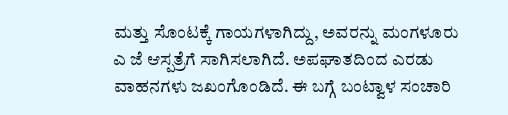ಮತ್ತು ಸೊಂಟಕ್ಕೆ ಗಾಯಗಳಾಗಿದ್ದು, ಅವರನ್ನು ಮಂಗಳೂರು ಎ ಜೆ ಆಸ್ಪತ್ರೆಗೆ ಸಾಗಿಸಲಾಗಿದೆ. ಅಪಘಾತದಿಂದ ಎರಡು ವಾಹನಗಳು ಜಖಂಗೊಂಡಿದೆ. ಈ ಬಗ್ಗೆ ಬಂಟ್ವಾಳ ಸಂಚಾರಿ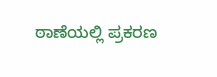ಠಾಣೆಯಲ್ಲಿ ಪ್ರಕರಣ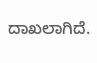ದಾಖಲಾಗಿದೆ.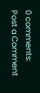0 comments:
Post a Comment